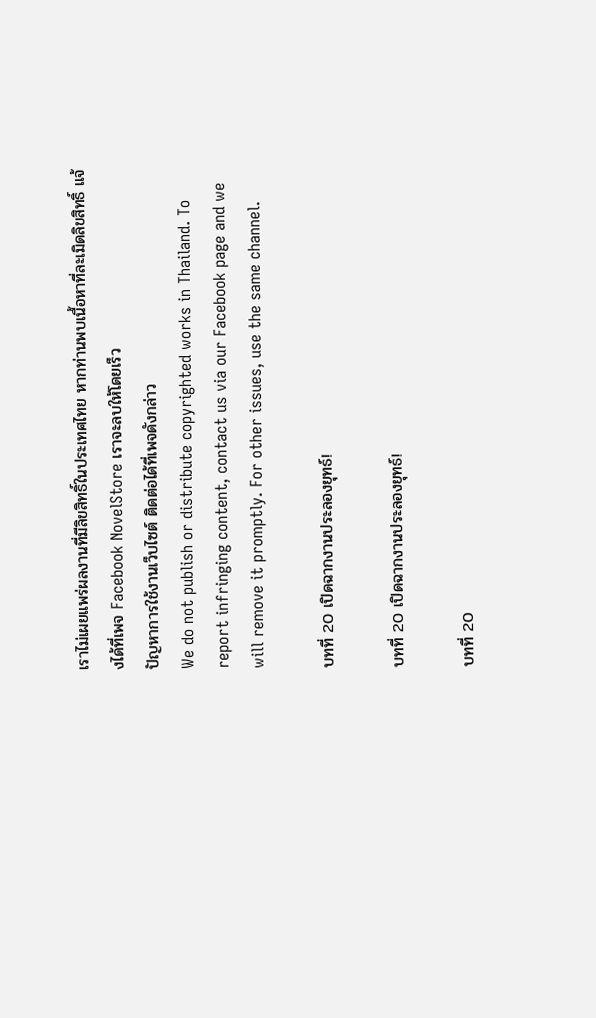เราไม่เผยแพร่ผลงานที่มีลิขสิทธิ์ในประเทศไทย หากท่านพบเนื้อหาที่ละเมิดลิขสิทธิ์ แจ้งได้ที่เพจ Facebook NovelStore เราจะลบให้โดยเร็ว
ปัญหาการใช้งานเว็บไซต์ ติดต่อได้ที่เพจดังกล่าว
We do not publish or distribute copyrighted works in Thailand. To report infringing content, contact us via our Facebook page and we will remove it promptly. For other issues, use the same channel.

บทที่ 20 เปิดฉากงานประลองยุทธ์!

บทที่ 20 เปิดฉากงานประลองยุทธ์!

บทที่ 20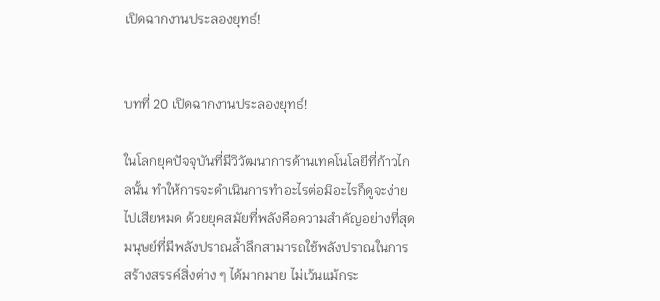เปิดฉากงานประลองยุทธ์!


บทที่ 20 เปิดฉากงานประลองยุทธ์!

ในโลกยุคปัจจุบันที่มีวิวัฒนาการด้านเทคโนโลยีที่ก้าวไกลนั้น ทำให้การจะดำเนินการทำอะไรต่อมิอะไรก็ดูจะง่ายไปเสียหมด ด้วยยุคสมัยที่พลังคือความสำคัญอย่างที่สุด มนุษย์ที่มีพลังปราณล้ำลึกสามารถใช้พลังปราณในการสร้างสรรค์สิ่งต่าง ๆ ได้มากมาย ไม่เว้นแม้กระ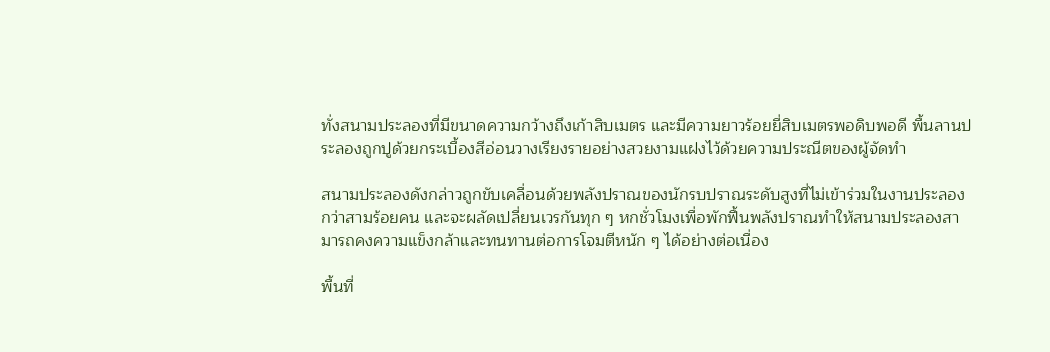ทั่งสนามประลองที่มีขนาดความกว้างถึงเก้าสิบเมตร และมีความยาวร้อยยี่สิบเมตรพอดิบพอดี พื้นลานประลองถูกปูด้วยกระเบื้องสีอ่อนวางเรียงรายอย่างสวยงามแฝงไว้ด้วยความประณีตของผู้จัดทำ

สนามประลองดังกล่าวถูกขับเคลื่อนด้วยพลังปราณของนักรบปราณระดับสูงที่ไม่เข้าร่วมในงานประลองกว่าสามร้อยคน และจะผลัดเปลี่ยนเวรกันทุก ๆ หกชั่วโมงเพื่อพักฟื้นพลังปราณทำให้สนามประลองสามารถคงความแข็งกล้าและทนทานต่อการโจมตีหนัก ๆ ได้อย่างต่อเนื่อง

พื้นที่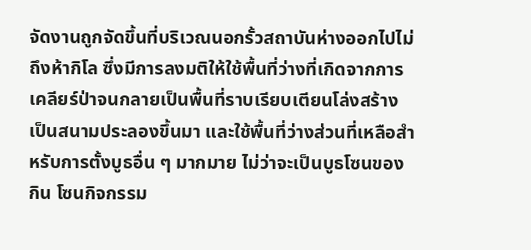จัดงานถูกจัดขึ้นที่บริเวณนอกรั้วสถาบันห่างออกไปไม่ถึงห้ากิโล ซึ่งมีการลงมติให้ใช้พื้นที่ว่างที่เกิดจากการเคลียร์ป่าจนกลายเป็นพื้นที่ราบเรียบเตียนโล่งสร้างเป็นสนามประลองขึ้นมา และใช้พื้นที่ว่างส่วนที่เหลือสำหรับการตั้งบูธอื่น ๆ มากมาย ไม่ว่าจะเป็นบูธโซนของกิน โซนกิจกรรม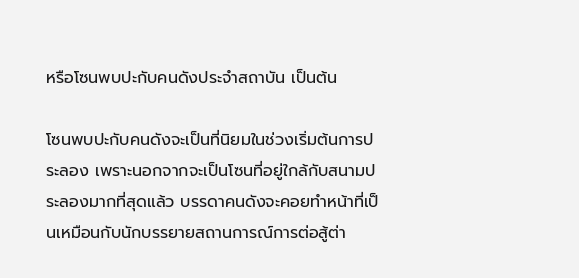หรือโซนพบปะกับคนดังประจำสถาบัน เป็นต้น

โซนพบปะกับคนดังจะเป็นที่นิยมในช่วงเริ่มต้นการประลอง เพราะนอกจากจะเป็นโซนที่อยู่ใกล้กับสนามประลองมากที่สุดแล้ว บรรดาคนดังจะคอยทำหน้าที่เป็นเหมือนกับนักบรรยายสถานการณ์การต่อสู้ต่า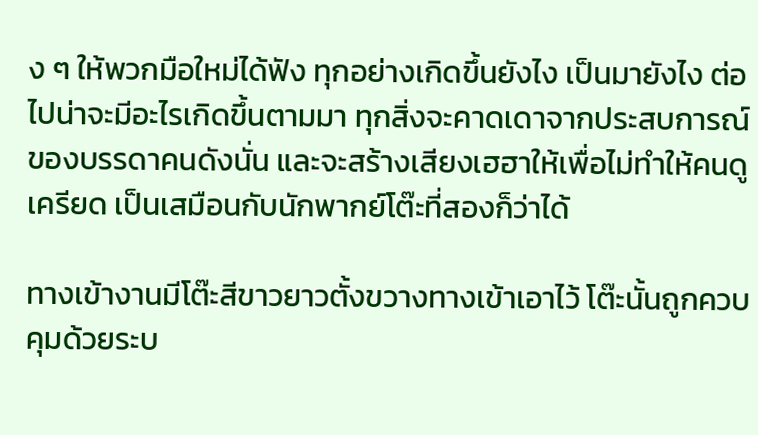ง ๆ ให้พวกมือใหม่ได้ฟัง ทุกอย่างเกิดขึ้นยังไง เป็นมายังไง ต่อไปน่าจะมีอะไรเกิดขึ้นตามมา ทุกสิ่งจะคาดเดาจากประสบการณ์ของบรรดาคนดังนั่น และจะสร้างเสียงเฮฮาให้เพื่อไม่ทำให้คนดูเครียด เป็นเสมือนกับนักพากย์โต๊ะที่สองก็ว่าได้

ทางเข้างานมีโต๊ะสีขาวยาวตั้งขวางทางเข้าเอาไว้ โต๊ะนั้นถูกควบคุมด้วยระบ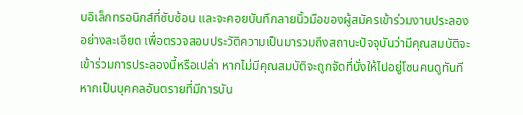บอิเล็กทรอนิกส์ที่ซับซ้อน และจะคอยบันทึกลายนิ้วมือของผู้สมัครเข้าร่วมงานประลองอย่างละเอียด เพื่อตรวจสอบประวัติความเป็นมารวมถึงสถานะปัจจุบันว่ามีคุณสมบัติจะเข้าร่วมการประลองนี้หรือเปล่า หากไม่มีคุณสมบัติจะถูกจัดที่นั่งให้ไปอยู่โซนคนดูทันที หากเป็นบุคคลอันตรายที่มีการบัน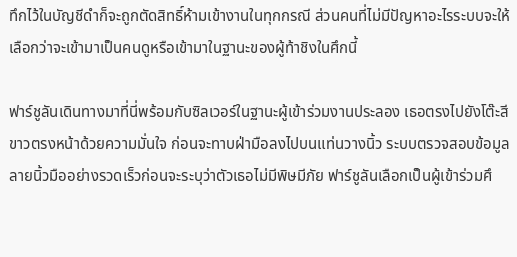ทึกไว้ในบัญชีดำก็จะถูกตัดสิทธิ์ห้ามเข้างานในทุกกรณี ส่วนคนที่ไม่มีปัญหาอะไรระบบจะให้เลือกว่าจะเข้ามาเป็นคนดูหรือเข้ามาในฐานะของผู้ท้าชิงในศึกนี้

ฟาร์ชูลันเดินทางมาที่นี่พร้อมกับซิลเวอร์ในฐานะผู้เข้าร่วมงานประลอง เธอตรงไปยังโต๊ะสีขาวตรงหน้าด้วยความมั่นใจ ก่อนจะทาบฝ่ามือลงไปบนแท่นวางนิ้ว ระบบตรวจสอบข้อมูลลายนิ้วมืออย่างรวดเร็วก่อนจะระบุว่าตัวเธอไม่มีพิษมีภัย ฟาร์ชูลันเลือกเป็นผู้เข้าร่วมศึ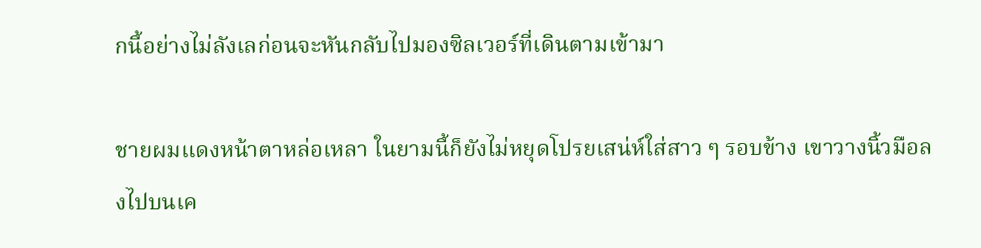กนี้อย่างไม่ลังเลก่อนจะหันกลับไปมองซิลเวอร์ที่เดินตามเข้ามา

ชายผมแดงหน้าตาหล่อเหลา ในยามนี้ก็ยังไม่หยุดโปรยเสน่ห์ใส่สาว ๆ รอบข้าง เขาวางนิ้วมือลงไปบนเค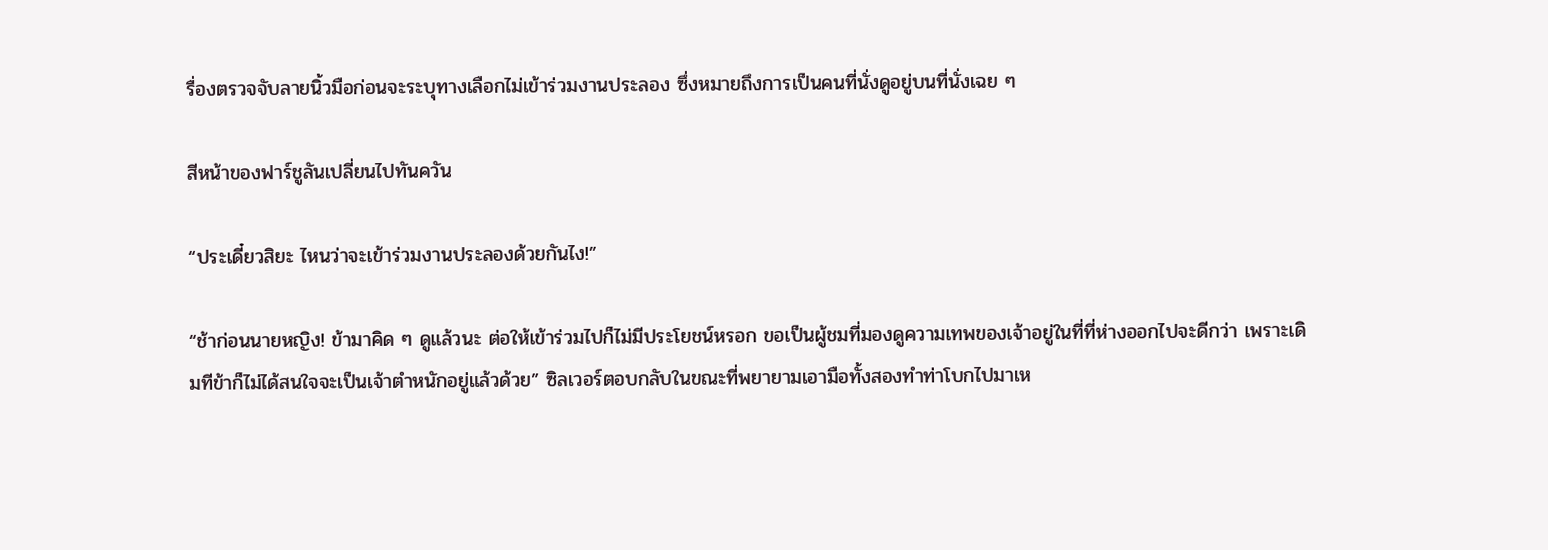รื่องตรวจจับลายนิ้วมือก่อนจะระบุทางเลือกไม่เข้าร่วมงานประลอง ซึ่งหมายถึงการเป็นคนที่นั่งดูอยู่บนที่นั่งเฉย ๆ

สีหน้าของฟาร์ชูลันเปลี่ยนไปทันควัน

“ประเดี๋ยวสิยะ ไหนว่าจะเข้าร่วมงานประลองด้วยกันไง!”

“ช้าก่อนนายหญิง! ข้ามาคิด ๆ ดูแล้วนะ ต่อให้เข้าร่วมไปก็ไม่มีประโยชน์หรอก ขอเป็นผู้ชมที่มองดูความเทพของเจ้าอยู่ในที่ที่ห่างออกไปจะดีกว่า เพราะเดิมทีข้าก็ไม่ได้สนใจจะเป็นเจ้าตำหนักอยู่แล้วด้วย” ซิลเวอร์ตอบกลับในขณะที่พยายามเอามือทั้งสองทำท่าโบกไปมาเห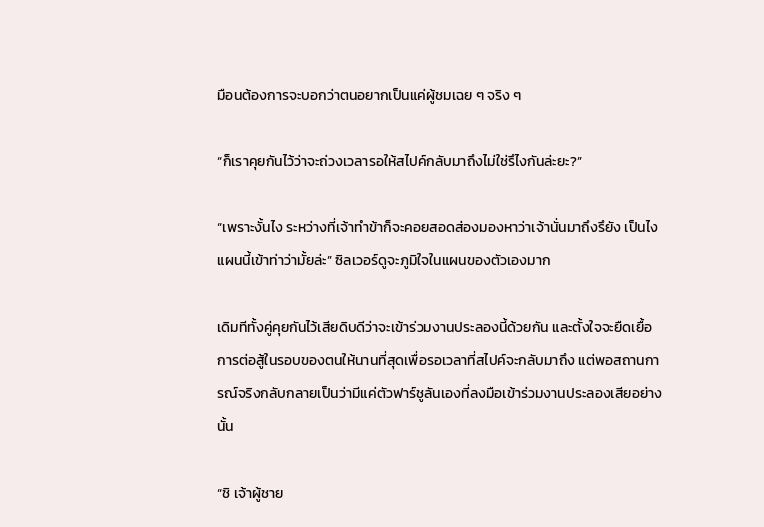มือนต้องการจะบอกว่าตนอยากเป็นแค่ผู้ชมเฉย ๆ จริง ๆ

“ก็เราคุยกันไว้ว่าจะถ่วงเวลารอให้สไปค์กลับมาถึงไม่ใช่รึไงกันล่ะยะ?”

“เพราะงั้นไง ระหว่างที่เจ้าทำข้าก็จะคอยสอดส่องมองหาว่าเจ้านั่นมาถึงรึยัง เป็นไง แผนนี้เข้าท่าว่ามั้ยล่ะ” ซิลเวอร์ดูจะภูมิใจในแผนของตัวเองมาก

เดิมทีทั้งคู่คุยกันไว้เสียดิบดีว่าจะเข้าร่วมงานประลองนี้ด้วยกัน และตั้งใจจะยืดเยื้อการต่อสู้ในรอบของตนให้นานที่สุดเพื่อรอเวลาที่สไปค์จะกลับมาถึง แต่พอสถานการณ์จริงกลับกลายเป็นว่ามีแค่ตัวฟาร์ชูลันเองที่ลงมือเข้าร่วมงานประลองเสียอย่างนั้น

“ชิ เจ้าผู้ชาย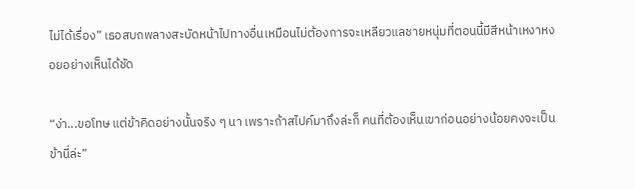ไม่ได้เรื่อง” เธอสบถพลางสะบัดหน้าไปทางอื่นเหมือนไม่ต้องการจะเหลียวแลชายหนุ่มที่ตอนนี้มีสีหน้าเหงาหงอยอย่างเห็นได้ชัด

“ง่า...ขอโทษ แต่ข้าคิดอย่างนั้นจริง ๆ นา เพราะถ้าสไปค์มาถึงล่ะก็ คนที่ต้องเห็นเขาก่อนอย่างน้อยคงจะเป็นข้านี่ล่ะ”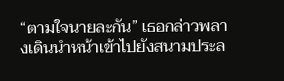“ตามใจนายละกัน” เธอกล่าวพลางเดินนำหน้าเข้าไปยังสนามประล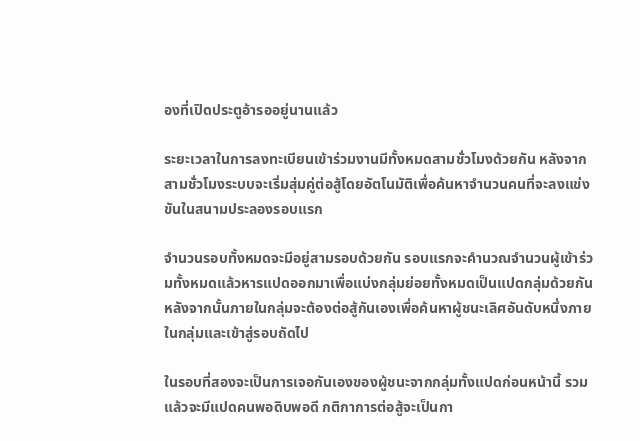องที่เปิดประตูอ้ารออยู่นานแล้ว

ระยะเวลาในการลงทะเบียนเข้าร่วมงานมีทั้งหมดสามชั่วโมงด้วยกัน หลังจากสามชั่วโมงระบบจะเริ่มสุ่มคู่ต่อสู้โดยอัตโนมัติเพื่อค้นหาจำนวนคนที่จะลงแข่งขันในสนามประลองรอบแรก

จำนวนรอบทั้งหมดจะมีอยู่สามรอบด้วยกัน รอบแรกจะคำนวณจำนวนผู้เข้าร่วมทั้งหมดแล้วหารแปดออกมาเพื่อแบ่งกลุ่มย่อยทั้งหมดเป็นแปดกลุ่มด้วยกัน หลังจากนั้นภายในกลุ่มจะต้องต่อสู้กันเองเพื่อค้นหาผู้ชนะเลิศอันดับหนึ่งภายในกลุ่มและเข้าสู่รอบถัดไป

ในรอบที่สองจะเป็นการเจอกันเองของผู้ชนะจากกลุ่มทั้งแปดก่อนหน้านี้ รวมแล้วจะมีแปดคนพอดิบพอดี กติกาการต่อสู้จะเป็นกา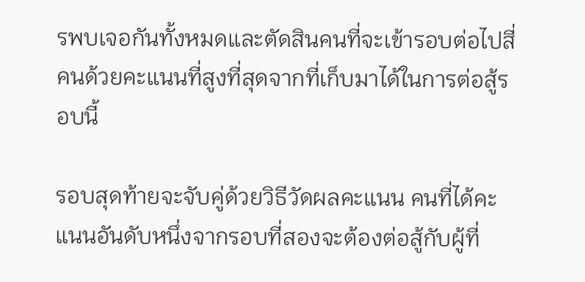รพบเจอกันทั้งหมดและตัดสินคนที่จะเข้ารอบต่อไปสี่คนด้วยคะแนนที่สูงที่สุดจากที่เก็บมาได้ในการต่อสู้รอบนี้

รอบสุดท้ายจะจับคู่ด้วยวิธีวัดผลคะแนน คนที่ได้คะแนนอันดับหนึ่งจากรอบที่สองจะต้องต่อสู้กับผู้ที่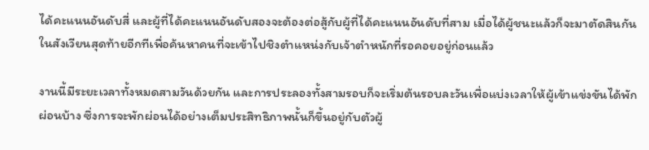ได้คะแนนอันดับสี่ และผู้ที่ได้คะแนนอันดับสองจะต้องต่อสู้กับผู้ที่ได้คะแนนอันดับที่สาม เมื่อได้ผู้ชนะแล้วก็จะมาตัดสินกันในสังเวียนสุดท้ายอีกทีเพื่อค้นหาคนที่จะเข้าไปชิงตำแหน่งกับเจ้าตำหนักที่รอคอยอยู่ก่อนแล้ว

งานนี้มีระยะเวลาทั้งหมดสามวันด้วยกัน และการประลองทั้งสามรอบก็จะเริ่มต้นรอบละวันเพื่อแบ่งเวลาให้ผู้เข้าแข่งขันได้พักผ่อนบ้าง ซึ่งการจะพักผ่อนได้อย่างเต็มประสิทธิภาพนั้นก็ขึ้นอยู่กับตัวผู้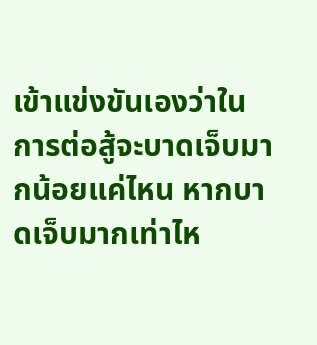เข้าแข่งขันเองว่าในการต่อสู้จะบาดเจ็บมากน้อยแค่ไหน หากบาดเจ็บมากเท่าไห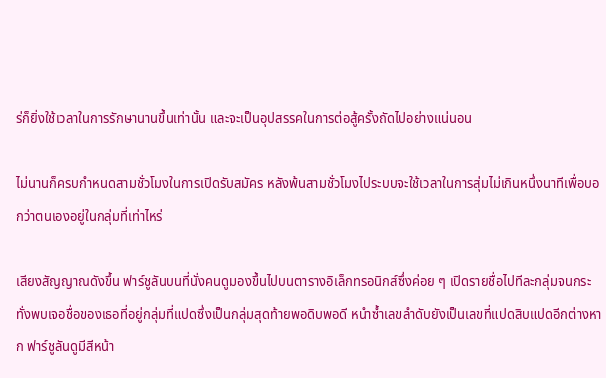ร่ก็ยิ่งใช้เวลาในการรักษานานขึ้นเท่านั้น และจะเป็นอุปสรรคในการต่อสู้ครั้งถัดไปอย่างแน่นอน

ไม่นานก็ครบกำหนดสามชั่วโมงในการเปิดรับสมัคร หลังพ้นสามชั่วโมงไประบบจะใช้เวลาในการสุ่มไม่เกินหนึ่งนาทีเพื่อบอกว่าตนเองอยู่ในกลุ่มที่เท่าไหร่

เสียงสัญญาณดังขึ้น ฟาร์ชูลันบนที่นั่งคนดูมองขึ้นไปบนตารางอิเล็กทรอนิกส์ซึ่งค่อย ๆ เปิดรายชื่อไปทีละกลุ่มจนกระทั่งพบเจอชื่อของเธอที่อยู่กลุ่มที่แปดซึ่งเป็นกลุ่มสุดท้ายพอดิบพอดี หนำซ้ำเลขลำดับยังเป็นเลขที่แปดสิบแปดอีกต่างหาก ฟาร์ชูลันดูมีสีหน้า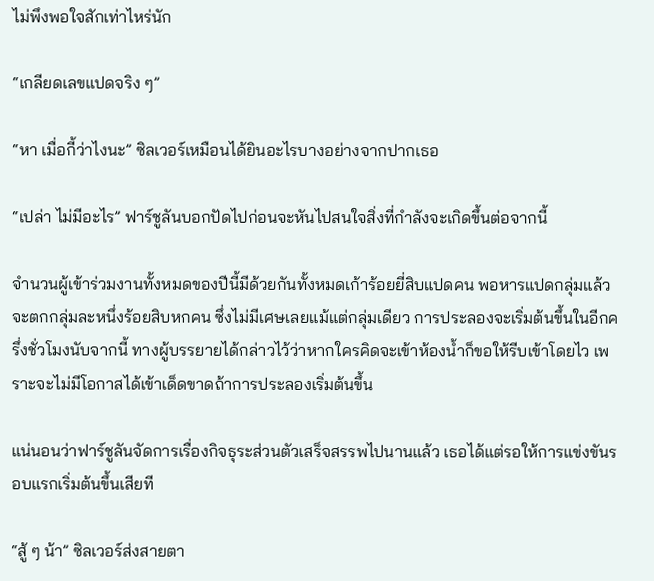ไม่พึงพอใจสักเท่าไหร่นัก

“เกลียดเลขแปดจริง ๆ”

“หา เมื่อกี้ว่าไงนะ” ซิลเวอร์เหมือนได้ยินอะไรบางอย่างจากปากเธอ

“เปล่า ไม่มีอะไร” ฟาร์ชูลันบอกปัดไปก่อนจะหันไปสนใจสิ่งที่กำลังจะเกิดขึ้นต่อจากนี้

จำนวนผู้เข้าร่วมงานทั้งหมดของปีนี้มีด้วยกันทั้งหมดเก้าร้อยยี่สิบแปดคน พอหารแปดกลุ่มแล้วจะตกกลุ่มละหนึ่งร้อยสิบหกคน ซึ่งไม่มีเศษเลยแม้แต่กลุ่มเดียว การประลองจะเริ่มต้นขึ้นในอีกครึ่งชั่วโมงนับจากนี้ ทางผู้บรรยายได้กล่าวไว้ว่าหากใครคิดจะเข้าห้องน้ำก็ขอให้รีบเข้าโดยไว เพราะจะไม่มีโอกาสได้เข้าเด็ดขาดถ้าการประลองเริ่มต้นขึ้น

แน่นอนว่าฟาร์ชูลันจัดการเรื่องกิจธุระส่วนตัวเสร็จสรรพไปนานแล้ว เธอได้แต่รอให้การแข่งขันรอบแรกเริ่มต้นขึ้นเสียที

“สู้ ๆ น้า” ซิลเวอร์ส่งสายตา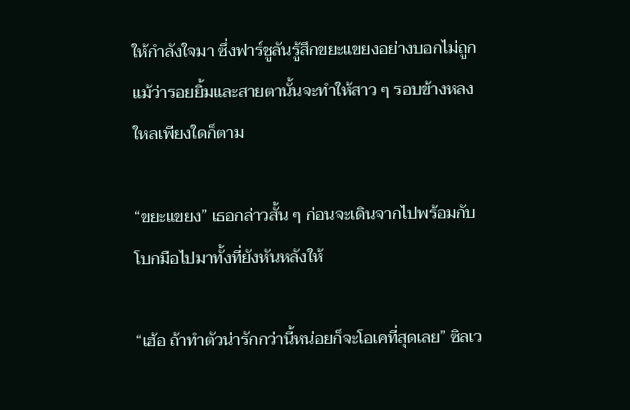ให้กำลังใจมา ซึ่งฟาร์ชูลันรู้สึกขยะแขยงอย่างบอกไม่ถูก แม้ว่ารอยยิ้มและสายตานั้นจะทำให้สาว ๆ รอบข้างหลงใหลเพียงใดก็ตาม

“ขยะแขยง” เธอกล่าวสั้น ๆ ก่อนจะเดินจากไปพร้อมกับโบกมือไปมาทั้งที่ยังหันหลังให้

“เฮ้อ ถ้าทำตัวน่ารักกว่านี้หน่อยก็จะโอเคที่สุดเลย” ซิลเว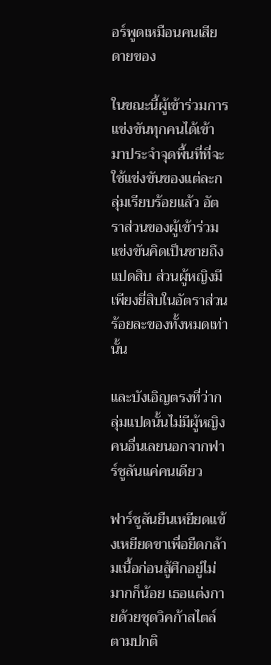อร์พูดเหมือนคนเสียดายของ

ในขณะนี้ผู้เข้าร่วมการแข่งขันทุกคนได้เข้ามาประจำจุดพื้นที่ที่จะใช้แข่งขันของแต่ละกลุ่มเรียบร้อยแล้ว อัตราส่วนของผู้เข้าร่วมแข่งขันคิดเป็นชายถึงแปดสิบ ส่วนผู้หญิงมีเพียงยี่สิบในอัตราส่วนร้อยละของทั้งหมดเท่านั้น

และบังเอิญตรงที่ว่ากลุ่มแปดนั้นไม่มีผู้หญิงคนอื่นเลยนอกจากฟาร์ชูลันแค่คนเดียว

ฟาร์ชูลันยืนเหยียดแข้งเหยียดขาเพื่อยืดกล้ามเนื้อก่อนสู้ศึกอยู่ไม่มากก็น้อย เธอแต่งกายด้วยชุดวิคก้าสไตล์ตามปกติ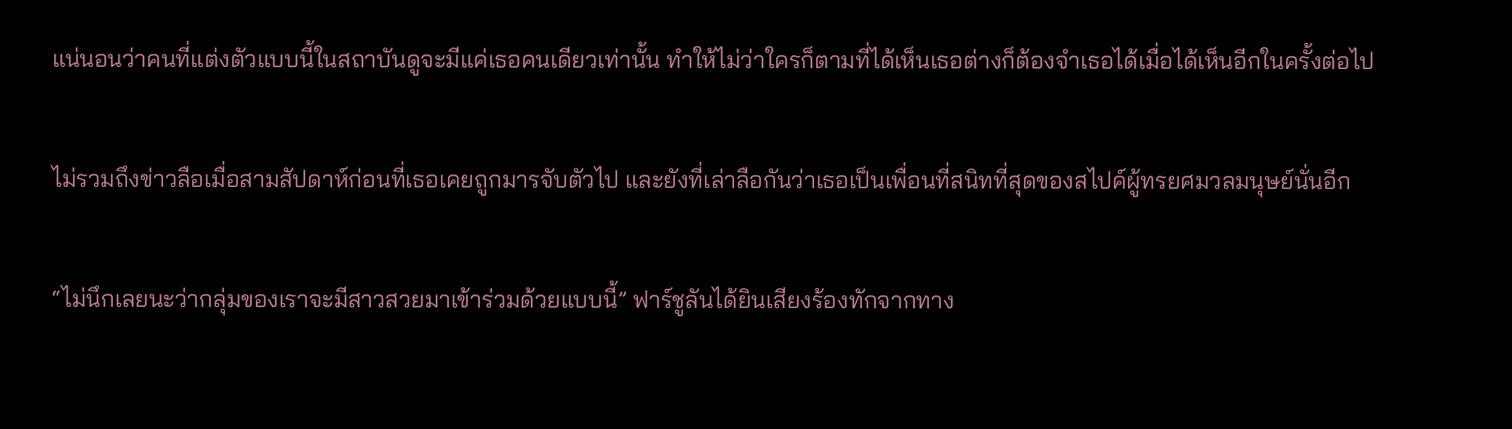แน่นอนว่าคนที่แต่งตัวแบบนี้ในสถาบันดูจะมีแค่เธอคนเดียวเท่านั้น ทำให้ไม่ว่าใครก็ตามที่ได้เห็นเธอต่างก็ต้องจำเธอได้เมื่อได้เห็นอีกในครั้งต่อไป

ไม่รวมถึงข่าวลือเมื่อสามสัปดาห์ก่อนที่เธอเคยถูกมารจับตัวไป และยังที่เล่าลือกันว่าเธอเป็นเพื่อนที่สนิทที่สุดของสไปค์ผู้ทรยศมวลมนุษย์นั่นอีก

“ไม่นึกเลยนะว่ากลุ่มของเราจะมีสาวสวยมาเข้าร่วมด้วยแบบนี้” ฟาร์ชูลันได้ยินเสียงร้องทักจากทาง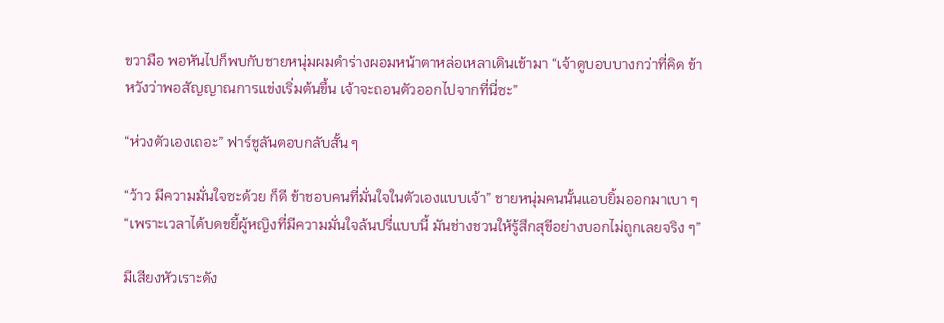ขวามือ พอหันไปก็พบกับชายหนุ่มผมดำร่างผอมหน้าตาหล่อเหลาเดินเข้ามา “เจ้าดูบอบบางกว่าที่คิด ข้าหวังว่าพอสัญญาณการแข่งเริ่มต้นขึ้น เจ้าจะถอนตัวออกไปจากที่นี่ซะ”

“ห่วงตัวเองเถอะ” ฟาร์ชูลันตอบกลับสั้น ๆ

“ว้าว มีความมั่นใจซะด้วย ก็ดี ข้าชอบคนที่มั่นใจในตัวเองแบบเจ้า” ชายหนุ่มคนนั้นแอบยิ้มออกมาเบา ๆ “เพราะเวลาได้บดขยี้ผู้หญิงที่มีความมั่นใจล้นปรี่แบบนี้ มันช่างชวนให้รู้สึกสุขีอย่างบอกไม่ถูกเลยจริง ๆ”

มีเสียงหัวเราะดัง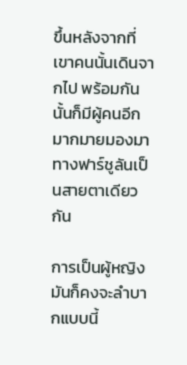ขึ้นหลังจากที่เขาคนนั้นเดินจากไป พร้อมกันนั้นก็มีผู้คนอีกมากมายมองมาทางฟาร์ชูลันเป็นสายตาเดียวกัน

การเป็นผู้หญิงมันก็คงจะลำบากแบบนี้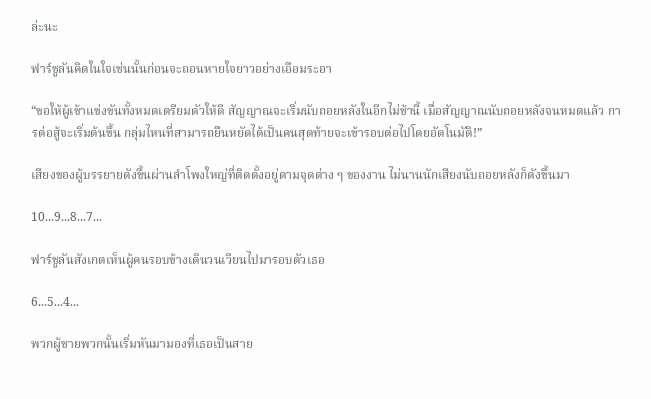ล่ะนะ

ฟาร์ชูลันคิดในใจเช่นนั้นก่อนจะถอนหายใจยาวอย่างเอือมระอา

“ขอให้ผู้เข้าแข่งขันทั้งหมดเตรียมตัวให้ดี สัญญาณจะเริ่มนับถอยหลังในอีกไม่ช้านี้ เมื่อสัญญาณนับถอยหลังจนหมดแล้ว การต่อสู้จะเริ่มต้นขึ้น กลุ่มไหนที่สามารถยืนหยัดได้เป็นคนสุดท้ายจะเข้ารอบต่อไปโดยอัตโนมัติ!”

เสียงของผู้บรรยายดังขึ้นผ่านลำโพงใหญ่ที่ติดตั้งอยู่ตามจุดต่าง ๆ ของงาน ไม่นานนักเสียงนับถอยหลังก็ดังขึ้นมา

10...9...8...7...

ฟาร์ชูลันสังเกตเห็นผู้คนรอบข้างเดินวนเวียนไปมารอบตัวเธอ

6...5...4...

พวกผู้ชายพวกนั้นเริ่มหันมามองที่เธอเป็นสาย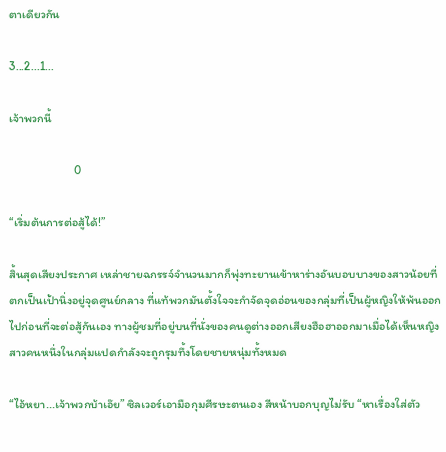ตาเดียวกัน

3...2...1...

เจ้าพวกนี้

                        0

“เริ่มต้นการต่อสู้ได้!”

สิ้นสุดเสียงประกาศ เหล่าชายฉกรรจ์จำนวนมากก็พุ่งทะยานเข้าหาร่างอันบอบบางของสาวน้อยที่ตกเป็นเป้านิ่งอยู่จุดศูนย์กลาง ที่แท้พวกมันตั้งใจจะกำจัดจุดอ่อนของกลุ่มที่เป็นผู้หญิงให้พ้นออกไปก่อนที่จะต่อสู้กันเอง ทางผู้ชมที่อยู่บนที่นั่งของคนดูต่างออกเสียงฮือฮาออกมาเมื่อได้เห็นหญิงสาวคนหนึ่งในกลุ่มแปดกำลังจะถูกรุมทึ้งโดยชายหนุ่มทั้งหมด

“ไอ้หยา...เจ้าพวกบ้าเอ๊ย” ซิลเวอร์เอามือกุมศีรษะตนเอง สีหน้าบอกบุญไม่รับ “หาเรื่องใส่ตัว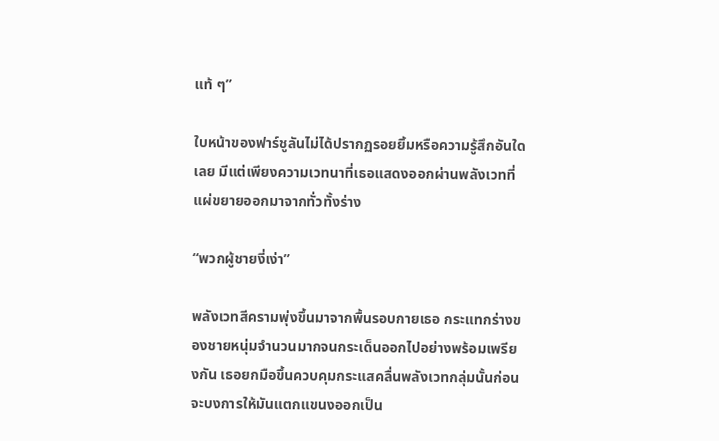แท้ ๆ”

ใบหน้าของฟาร์ชูลันไม่ได้ปรากฏรอยยิ้มหรือความรู้สึกอันใดเลย มีแต่เพียงความเวทนาที่เธอแสดงออกผ่านพลังเวทที่แผ่ขยายออกมาจากทั่วทั้งร่าง

“พวกผู้ชายงี่เง่า”

พลังเวทสีครามพุ่งขึ้นมาจากพื้นรอบกายเธอ กระแทกร่างของชายหนุ่มจำนวนมากจนกระเด็นออกไปอย่างพร้อมเพรียงกัน เธอยกมือขึ้นควบคุมกระแสคลื่นพลังเวทกลุ่มนั้นก่อนจะบงการให้มันแตกแขนงออกเป็น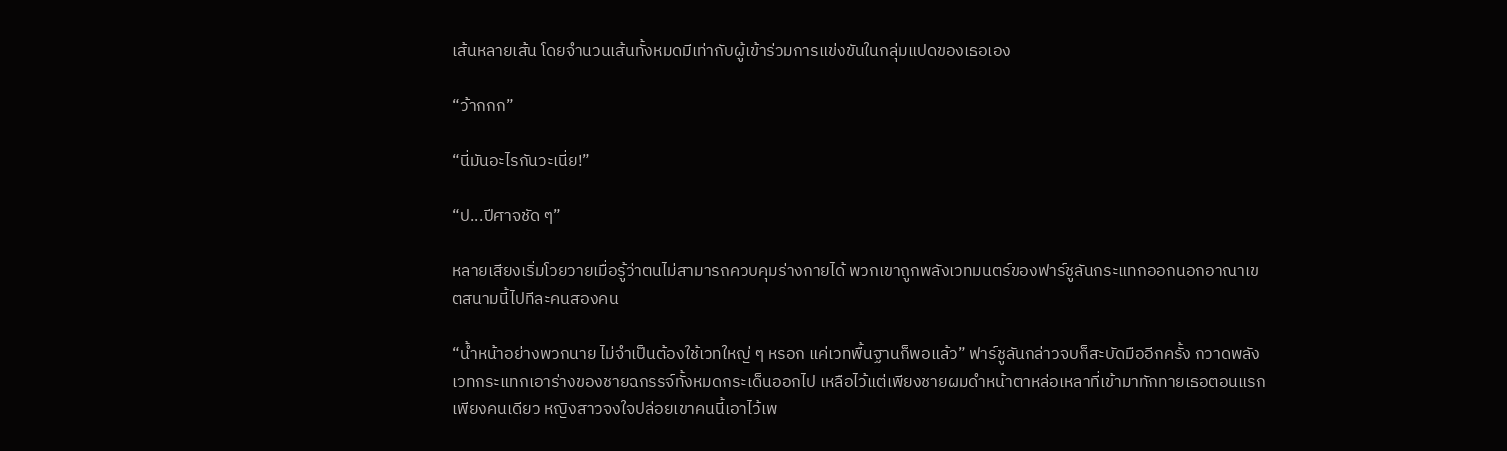เส้นหลายเส้น โดยจำนวนเส้นทั้งหมดมีเท่ากับผู้เข้าร่วมการแข่งขันในกลุ่มแปดของเธอเอง

“ว้ากกก”

“นี่มันอะไรกันวะเนี่ย!”

“ป...ปีศาจชัด ๆ”

หลายเสียงเริ่มโวยวายเมื่อรู้ว่าตนไม่สามารถควบคุมร่างกายได้ พวกเขาถูกพลังเวทมนตร์ของฟาร์ชูลันกระแทกออกนอกอาณาเขตสนามนี้ไปทีละคนสองคน

“น้ำหน้าอย่างพวกนาย ไม่จำเป็นต้องใช้เวทใหญ่ ๆ หรอก แค่เวทพื้นฐานก็พอแล้ว” ฟาร์ชูลันกล่าวจบก็สะบัดมืออีกครั้ง กวาดพลังเวทกระแทกเอาร่างของชายฉกรรจ์ทั้งหมดกระเด็นออกไป เหลือไว้แต่เพียงชายผมดำหน้าตาหล่อเหลาที่เข้ามาทักทายเธอตอนแรกเพียงคนเดียว หญิงสาวจงใจปล่อยเขาคนนี้เอาไว้เพ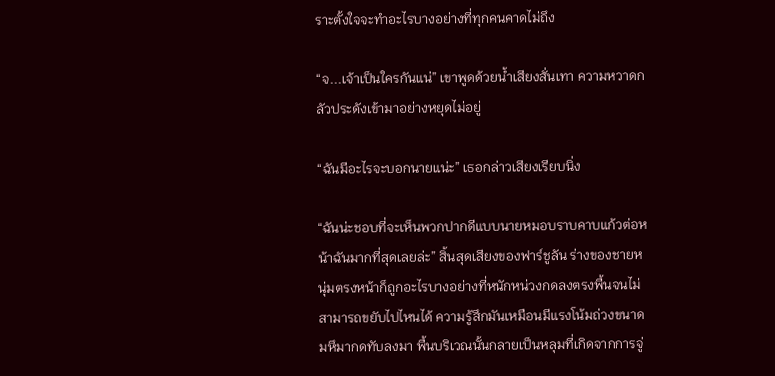ราะตั้งใจจะทำอะไรบางอย่างที่ทุกคนคาดไม่ถึง

“จ...เจ้าเป็นใครกันแน่” เขาพูดด้วยน้ำเสียงสั่นเทา ความหวาดกลัวประดังเข้ามาอย่างหยุดไม่อยู่

“ฉันมีอะไรจะบอกนายแน่ะ” เธอกล่าวเสียงเรียบนิ่ง

“ฉันน่ะชอบที่จะเห็นพวกปากดีแบบนายหมอบราบคาบแก้วต่อหน้าฉันมากที่สุดเลยล่ะ” สิ้นสุดเสียงของฟาร์ชูลัน ร่างของชายหนุ่มตรงหน้าก็ถูกอะไรบางอย่างที่หนักหน่วงกดลงตรงพื้นจนไม่สามารถขยับไปไหนได้ ความรู้สึกมันเหมือนมีแรงโน้มถ่วงขนาดมหึมากดทับลงมา พื้นบริเวณนั้นกลายเป็นหลุมที่เกิดจากการจู่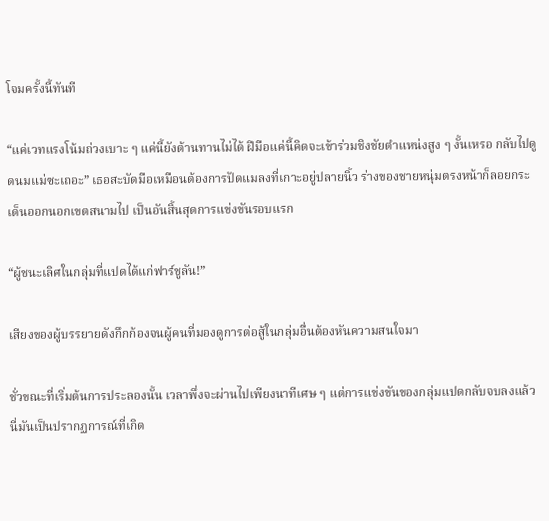โจมครั้งนี้ทันที

“แค่เวทแรงโน้มถ่วงเบาะ ๆ แค่นี้ยังต้านทานไม่ได้ ฝีมือแค่นี้คิดจะเข้าร่วมชิงชัยตำแหน่งสูง ๆ งั้นเหรอ กลับไปดูดนมแม่ซะเถอะ” เธอสะบัดมือเหมือนต้องการปัดแมลงที่เกาะอยู่ปลายนิ้ว ร่างของชายหนุ่มตรงหน้าก็ลอยกระเด็นออกนอกเขตสนามไป เป็นอันสิ้นสุดการแข่งขันรอบแรก

“ผู้ชนะเลิศในกลุ่มที่แปดได้แก่ฟาร์ชูลัน!”

เสียงของผู้บรรยายดังกึกก้องจนผู้คนที่มองดูการต่อสู้ในกลุ่มอื่นต้องหันความสนใจมา

ชั่วขณะที่เริ่มต้นการประลองนั้น เวลาพึ่งจะผ่านไปเพียงนาทีเศษ ๆ แต่การแข่งขันของกลุ่มแปดกลับจบลงแล้ว นี่มันเป็นปรากฏการณ์ที่เกิด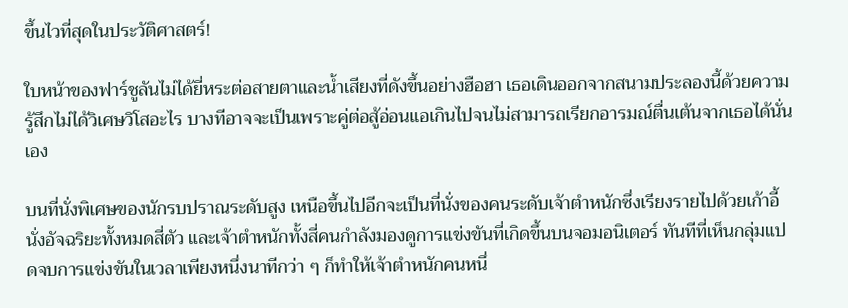ขึ้นไวที่สุดในประวัติศาสตร์!

ใบหน้าของฟาร์ชูลันไม่ได้ยี่หระต่อสายตาและน้ำเสียงที่ดังขึ้นอย่างฮือฮา เธอเดินออกจากสนามประลองนี้ด้วยความรู้สึกไม่ได้วิเศษวิโสอะไร บางทีอาจจะเป็นเพราะคู่ต่อสู้อ่อนแอเกินไปจนไม่สามารถเรียกอารมณ์ตื่นเต้นจากเธอได้นั่นเอง

บนที่นั่งพิเศษของนักรบปราณระดับสูง เหนือขึ้นไปอีกจะเป็นที่นั่งของคนระดับเจ้าตำหนักซึ่งเรียงรายไปด้วยเก้าอี้นั่งอัจฉริยะทั้งหมดสี่ตัว และเจ้าตำหนักทั้งสี่คนกำลังมองดูการแข่งขันที่เกิดขึ้นบนจอมอนิเตอร์ ทันทีที่เห็นกลุ่มแปดจบการแข่งขันในเวลาเพียงหนึ่งนาทีกว่า ๆ ก็ทำให้เจ้าตำหนักคนหนึ่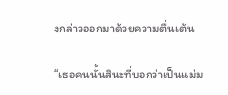งกล่าวออกมาด้วยความตื่นเต้น

“เธอคนนั้นสินะที่บอกว่าเป็นแม่ม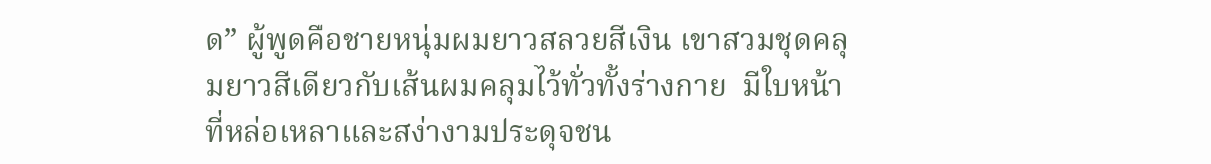ด” ผู้พูดคือชายหนุ่มผมยาวสลวยสีเงิน เขาสวมชุดคลุมยาวสีเดียวกับเส้นผมคลุมไว้ทั่วทั้งร่างกาย  มีใบหน้าที่หล่อเหลาและสง่างามประดุจชน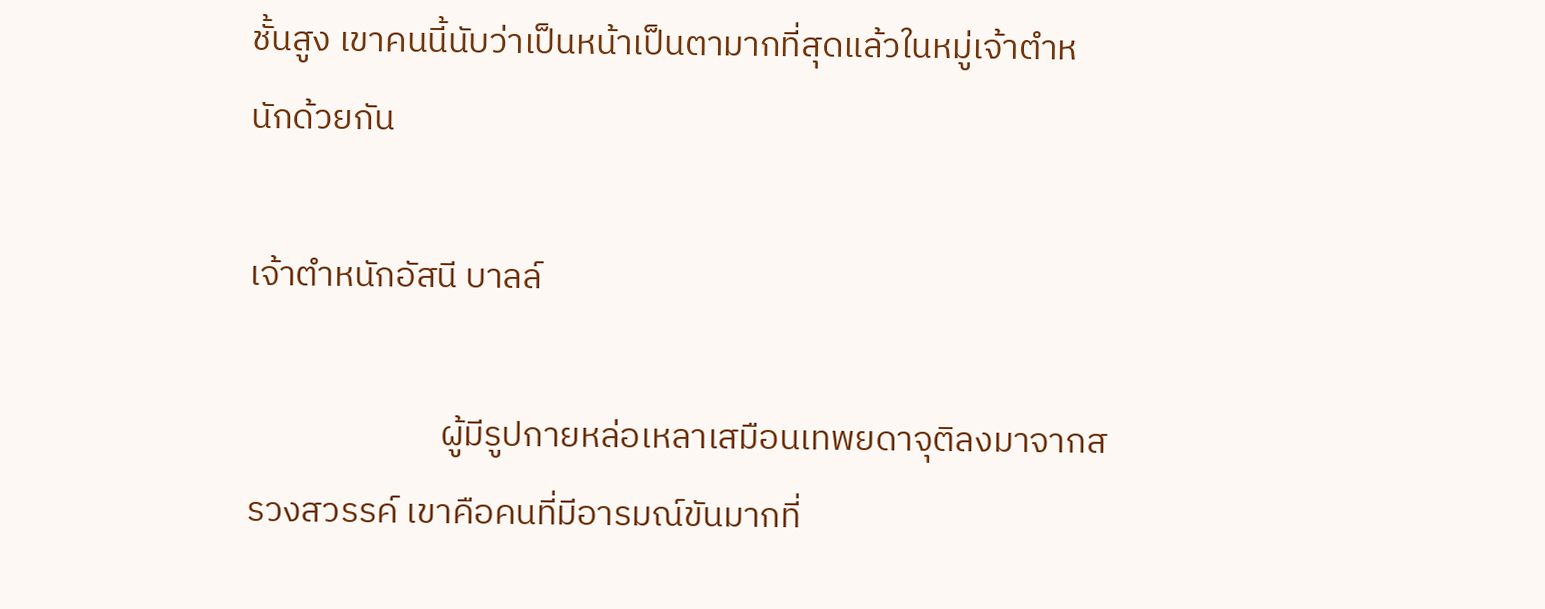ชั้นสูง เขาคนนี้นับว่าเป็นหน้าเป็นตามากที่สุดแล้วในหมู่เจ้าตำหนักด้วยกัน

เจ้าตำหนักอัสนี บาลล์

                        ผู้มีรูปกายหล่อเหลาเสมือนเทพยดาจุติลงมาจากสรวงสวรรค์ เขาคือคนที่มีอารมณ์ขันมากที่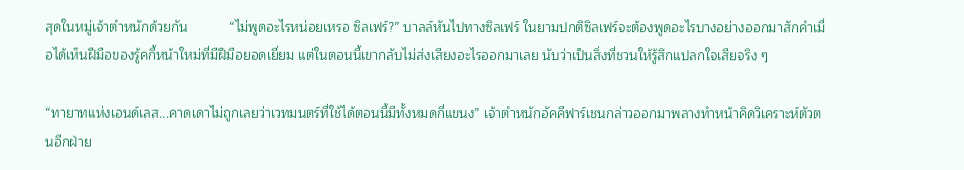สุดในหมู่เจ้าตำหนักด้วยกัน           “ไม่พูดอะไรหน่อยเหรอ ซิลเฟร์?” บาลล์หันไปทางซิลเฟร์ ในยามปกติซิลเฟร์จะต้องพูดอะไรบางอย่างออกมาสักคำเมื่อได้เห็นฝีมือของรู้คกี้หน้าใหม่ที่มีฝีมือยอดเยี่ยม แต่ในตอนนี้เขากลับไม่ส่งเสียงอะไรออกมาเลย นับว่าเป็นสิ่งที่ชวนให้รู้สึกแปลกใจเสียจริง ๆ

“ทายาทแห่งเอนด์เลส...คาดเดาไม่ถูกเลยว่าเวทมนตร์ที่ใช้ได้ตอนนี้มีทั้งหมดกี่แขนง” เจ้าตำหนักอัคคีฟาร์เชนกล่าวออกมาพลางทำหน้าคิดวิเคราะห์ตัวตนอีกฝ่าย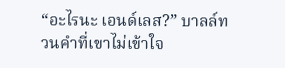“อะไรนะ เอนด์เลส?” บาลล์ทวนคำที่เขาไม่เข้าใจ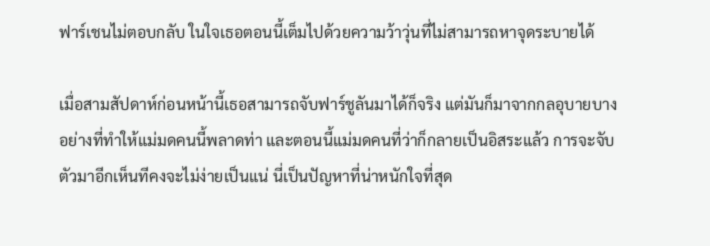ฟาร์เชนไม่ตอบกลับ ในใจเธอตอนนี้เต็มไปด้วยความว้าวุ่นที่ไม่สามารถหาจุดระบายได้

เมื่อสามสัปดาห์ก่อนหน้านี้เธอสามารถจับฟาร์ชูลันมาได้ก็จริง แต่มันก็มาจากกลอุบายบางอย่างที่ทำให้แม่มดคนนี้พลาดท่า และตอนนี้แม่มดคนที่ว่าก็กลายเป็นอิสระแล้ว การจะจับตัวมาอีกเห็นทีคงจะไม่ง่ายเป็นแน่ นี่เป็นปัญหาที่น่าหนักใจที่สุด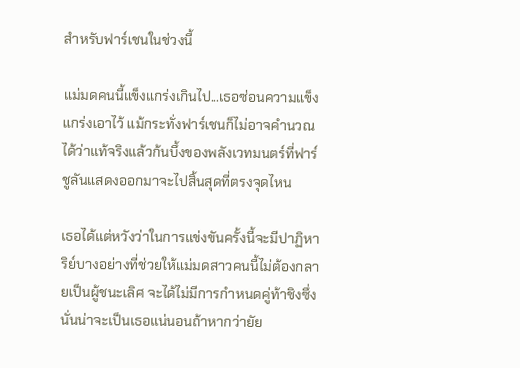สำหรับฟาร์เชนในช่วงนี้

แม่มดคนนี้แข็งแกร่งเกินไป...เธอซ่อนความแข็งแกร่งเอาไว้ แม้กระทั่งฟาร์เชนก็ไม่อาจคำนวณได้ว่าแท้จริงแล้วก้นบึ้งของพลังเวทมนตร์ที่ฟาร์ชูลันแสดงออกมาจะไปสิ้นสุดที่ตรงจุดไหน

เธอได้แต่หวังว่าในการแข่งขันครั้งนี้จะมีปาฏิหาริย์บางอย่างที่ช่วยให้แม่มดสาวคนนี้ไม่ต้องกลายเป็นผู้ชนะเลิศ จะได้ไม่มีการกำหนดคู่ท้าชิงซึ่งนั่นน่าจะเป็นเธอแน่นอนถ้าหากว่ายัย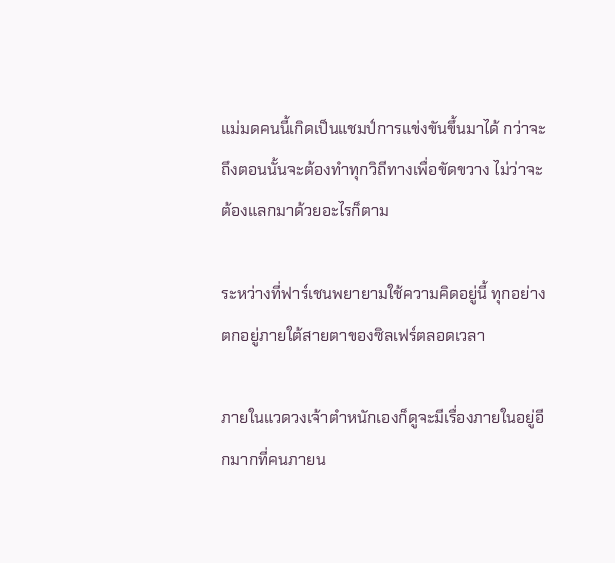แม่มดคนนี้เกิดเป็นแชมป์การแข่งขันขึ้นมาได้ กว่าจะถึงตอนนั้นจะต้องทำทุกวิถีทางเพื่อขัดขวาง ไม่ว่าจะต้องแลกมาด้วยอะไรก็ตาม

ระหว่างที่ฟาร์เชนพยายามใช้ความคิดอยู่นี้ ทุกอย่างตกอยู่ภายใต้สายตาของซิลเฟร์ตลอดเวลา

ภายในแวดวงเจ้าตำหนักเองก็ดูจะมีเรื่องภายในอยู่อีกมากที่คนภายน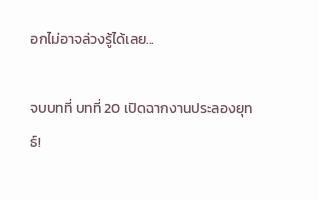อกไม่อาจล่วงรู้ได้เลย...

จบบทที่ บทที่ 20 เปิดฉากงานประลองยุทธ์!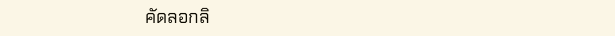คัดลอกลิ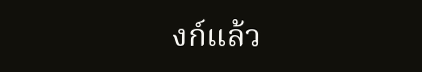งก์แล้ว